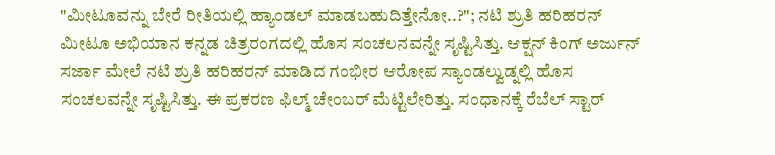"ಮೀಟೂವನ್ನು ಬೇರೆ ರೀತಿಯಲ್ಲಿ ಹ್ಯಾಂಡಲ್ ಮಾಡಬಹುದಿತ್ತೇನೋ..?"; ನಟಿ ಶ್ರುತಿ ಹರಿಹರನ್
ಮೀಟೂ ಅಭಿಯಾನ ಕನ್ನಡ ಚಿತ್ರರಂಗದಲ್ಲಿ ಹೊಸ ಸಂಚಲನವನ್ನೇ ಸೃಷ್ಟಿಸಿತ್ತು. ಆಕ್ಷನ್ ಕಿಂಗ್ ಅರ್ಜುನ್ ಸರ್ಜಾ ಮೇಲೆ ನಟಿ ಶ್ರುತಿ ಹರಿಹರನ್ ಮಾಡಿದ ಗಂಭೀರ ಆರೋಪ ಸ್ಯಾಂಡಲ್ವುಡ್ನಲ್ಲಿ ಹೊಸ ಸಂಚಲವನ್ನೇ ಸೃಷ್ಟಿಸಿತ್ತು. ಈ ಪ್ರಕರಣ ಫಿಲ್ಮ್ ಚೇಂಬರ್ ಮೆಟ್ಟಿಲೇರಿತ್ತು. ಸಂಧಾನಕ್ಕೆ ರೆಬೆಲ್ ಸ್ಟಾರ್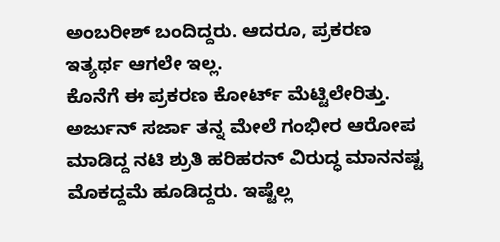ಅಂಬರೀಶ್ ಬಂದಿದ್ದರು. ಆದರೂ, ಪ್ರಕರಣ ಇತ್ಯರ್ಥ ಆಗಲೇ ಇಲ್ಲ.
ಕೊನೆಗೆ ಈ ಪ್ರಕರಣ ಕೋರ್ಟ್ ಮೆಟ್ಟಿಲೇರಿತ್ತು. ಅರ್ಜುನ್ ಸರ್ಜಾ ತನ್ನ ಮೇಲೆ ಗಂಭೀರ ಆರೋಪ ಮಾಡಿದ್ದ ನಟಿ ಶ್ರುತಿ ಹರಿಹರನ್ ವಿರುದ್ಧ ಮಾನನಷ್ಟ ಮೊಕದ್ದಮೆ ಹೂಡಿದ್ದರು. ಇಷ್ಟೆಲ್ಲ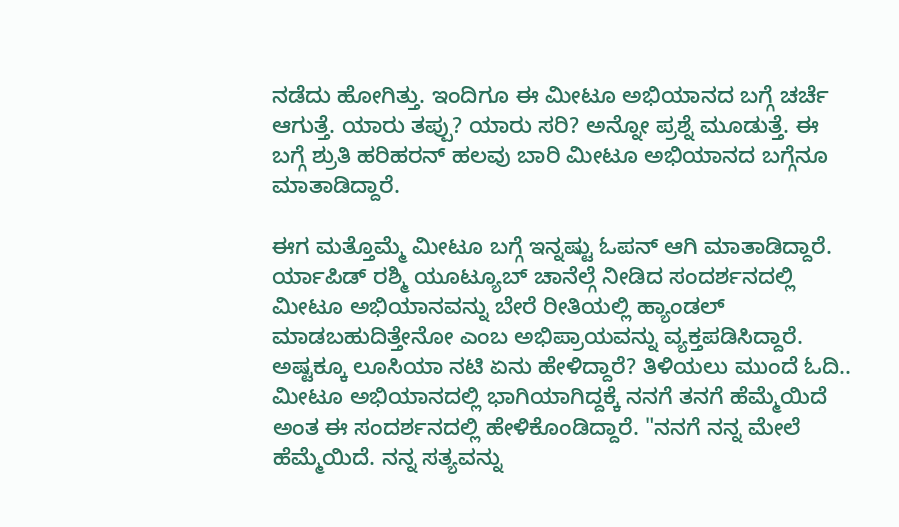ನಡೆದು ಹೋಗಿತ್ತು. ಇಂದಿಗೂ ಈ ಮೀಟೂ ಅಭಿಯಾನದ ಬಗ್ಗೆ ಚರ್ಚೆ ಆಗುತ್ತೆ. ಯಾರು ತಪ್ಪು? ಯಾರು ಸರಿ? ಅನ್ನೋ ಪ್ರಶ್ನೆ ಮೂಡುತ್ತೆ. ಈ ಬಗ್ಗೆ ಶ್ರುತಿ ಹರಿಹರನ್ ಹಲವು ಬಾರಿ ಮೀಟೂ ಅಭಿಯಾನದ ಬಗ್ಗೆನೂ ಮಾತಾಡಿದ್ದಾರೆ.

ಈಗ ಮತ್ತೊಮ್ಮೆ ಮೀಟೂ ಬಗ್ಗೆ ಇನ್ನಷ್ಟು ಓಪನ್ ಆಗಿ ಮಾತಾಡಿದ್ದಾರೆ. ರ್ಯಾಪಿಡ್ ರಶ್ಮಿ ಯೂಟ್ಯೂಬ್ ಚಾನೆಲ್ಗೆ ನೀಡಿದ ಸಂದರ್ಶನದಲ್ಲಿ ಮೀಟೂ ಅಭಿಯಾನವನ್ನು ಬೇರೆ ರೀತಿಯಲ್ಲಿ ಹ್ಯಾಂಡಲ್ ಮಾಡಬಹುದಿತ್ತೇನೋ ಎಂಬ ಅಭಿಪ್ರಾಯವನ್ನು ವ್ಯಕ್ತಪಡಿಸಿದ್ದಾರೆ. ಅಷ್ಟಕ್ಕೂ ಲೂಸಿಯಾ ನಟಿ ಏನು ಹೇಳಿದ್ದಾರೆ? ತಿಳಿಯಲು ಮುಂದೆ ಓದಿ..
ಮೀಟೂ ಅಭಿಯಾನದಲ್ಲಿ ಭಾಗಿಯಾಗಿದ್ದಕ್ಕೆ ನನಗೆ ತನಗೆ ಹೆಮ್ಮೆಯಿದೆ ಅಂತ ಈ ಸಂದರ್ಶನದಲ್ಲಿ ಹೇಳಿಕೊಂಡಿದ್ದಾರೆ. "ನನಗೆ ನನ್ನ ಮೇಲೆ ಹೆಮ್ಮೆಯಿದೆ. ನನ್ನ ಸತ್ಯವನ್ನು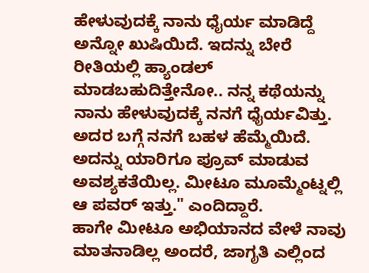ಹೇಳುವುದಕ್ಕೆ ನಾನು ಧೈರ್ಯ ಮಾಡಿದ್ದೆ ಅನ್ನೋ ಖುಷಿಯಿದೆ. ಇದನ್ನು ಬೇರೆ ರೀತಿಯಲ್ಲಿ ಹ್ಯಾಂಡಲ್ ಮಾಡಬಹುದಿತ್ತೇನೋ.. ನನ್ನ ಕಥೆಯನ್ನು ನಾನು ಹೇಳುವುದಕ್ಕೆ ನನಗೆ ಧೈರ್ಯವಿತ್ತು. ಅದರ ಬಗ್ಗೆ ನನಗೆ ಬಹಳ ಹೆಮ್ಮೆಯಿದೆ. ಅದನ್ನು ಯಾರಿಗೂ ಪ್ರೂವ್ ಮಾಡುವ ಅವಶ್ಯಕತೆಯಿಲ್ಲ. ಮೀಟೂ ಮೂಮ್ಮೆಂಟ್ನಲ್ಲಿ ಆ ಪವರ್ ಇತ್ತು." ಎಂದಿದ್ದಾರೆ.
ಹಾಗೇ ಮೀಟೂ ಅಭಿಯಾನದ ವೇಳೆ ನಾವು ಮಾತನಾಡಿಲ್ಲ ಅಂದರೆ, ಜಾಗೃತಿ ಎಲ್ಲಿಂದ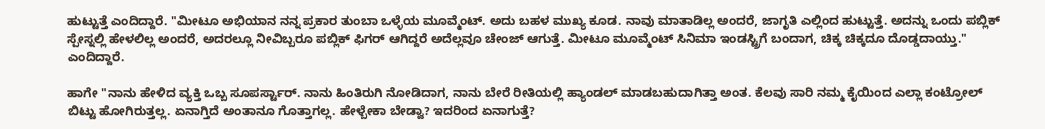ಹುಟ್ಟುತ್ತೆ ಎಂದಿದ್ದಾರೆ. "ಮೀಟೂ ಅಭಿಯಾನ ನನ್ನ ಪ್ರಕಾರ ತುಂಬಾ ಒಳ್ಳೆಯ ಮೂವ್ಮೆಂಟ್. ಅದು ಬಹಳ ಮುಖ್ಯ ಕೂಡ. ನಾವು ಮಾತಾಡಿಲ್ಲ ಅಂದರೆ, ಜಾಗೃತಿ ಎಲ್ಲಿಂದ ಹುಟ್ಟುತ್ತೆ. ಅದನ್ನು ಒಂದು ಪಬ್ಲಿಕ್ ಸ್ಪೇಸ್ನಲ್ಲಿ ಹೇಳಲಿಲ್ಲ ಅಂದರೆ, ಅದರಲ್ಲೂ ನೀವಿಬ್ಬರೂ ಪಬ್ಲಿಕ್ ಫಿಗರ್ ಆಗಿದ್ದರೆ ಅದೆಲ್ಲವೂ ಚೇಂಜ್ ಆಗುತ್ತೆ. ಮೀಟೂ ಮೂವ್ಮೆಂಟ್ ಸಿನಿಮಾ ಇಂಡಸ್ಟ್ರಿಗೆ ಬಂದಾಗ, ಚಿಕ್ಕ ಚಿಕ್ಕದೂ ದೊಡ್ಡದಾಯ್ತು." ಎಂದಿದ್ದಾರೆ.

ಹಾಗೇ "ನಾನು ಹೇಳಿದ ವ್ಯಕ್ತಿ ಒಬ್ಬ ಸೂಪರ್ಸ್ಟಾರ್. ನಾನು ಹಿಂತಿರುಗಿ ನೋಡಿದಾಗ, ನಾನು ಬೇರೆ ರೀತಿಯಲ್ಲಿ ಹ್ಯಾಂಡಲ್ ಮಾಡಬಹುದಾಗಿತ್ತಾ ಅಂತ. ಕೆಲವು ಸಾರಿ ನಮ್ಮ ಕೈಯಿಂದ ಎಲ್ಲಾ ಕಂಟ್ರೋಲ್ ಬಿಟ್ಟು ಹೋಗಿರುತ್ತಲ್ಲ. ಏನಾಗ್ತಿದೆ ಅಂತಾನೂ ಗೊತ್ತಾಗಲ್ಲ. ಹೇಳ್ಬೇಕಾ ಬೇಡ್ವಾ? ಇದರಿಂದ ಏನಾಗುತ್ತೆ?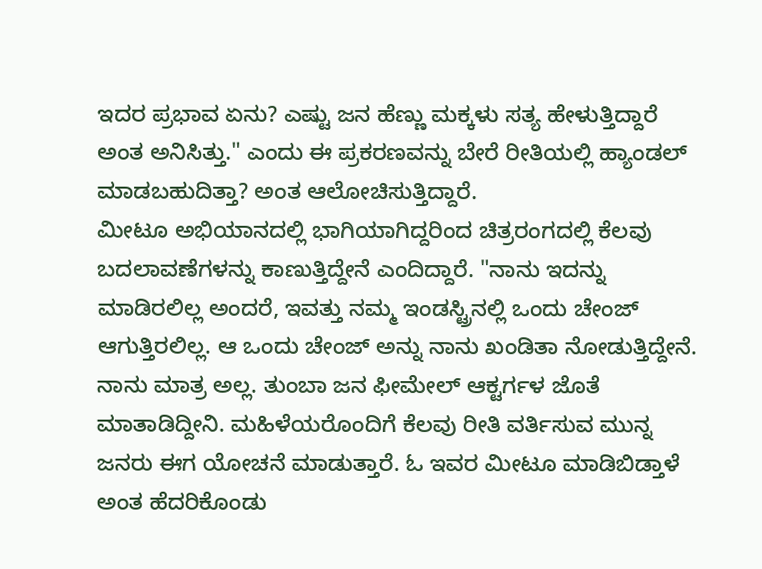ಇದರ ಪ್ರಭಾವ ಏನು? ಎಷ್ಟು ಜನ ಹೆಣ್ಣು ಮಕ್ಕಳು ಸತ್ಯ ಹೇಳುತ್ತಿದ್ದಾರೆ ಅಂತ ಅನಿಸಿತ್ತು." ಎಂದು ಈ ಪ್ರಕರಣವನ್ನು ಬೇರೆ ರೀತಿಯಲ್ಲಿ ಹ್ಯಾಂಡಲ್ ಮಾಡಬಹುದಿತ್ತಾ? ಅಂತ ಆಲೋಚಿಸುತ್ತಿದ್ದಾರೆ.
ಮೀಟೂ ಅಭಿಯಾನದಲ್ಲಿ ಭಾಗಿಯಾಗಿದ್ದರಿಂದ ಚಿತ್ರರಂಗದಲ್ಲಿ ಕೆಲವು ಬದಲಾವಣೆಗಳನ್ನು ಕಾಣುತ್ತಿದ್ದೇನೆ ಎಂದಿದ್ದಾರೆ. "ನಾನು ಇದನ್ನು ಮಾಡಿರಲಿಲ್ಲ ಅಂದರೆ, ಇವತ್ತು ನಮ್ಮ ಇಂಡಸ್ಟ್ರಿನಲ್ಲಿ ಒಂದು ಚೇಂಜ್ ಆಗುತ್ತಿರಲಿಲ್ಲ. ಆ ಒಂದು ಚೇಂಜ್ ಅನ್ನು ನಾನು ಖಂಡಿತಾ ನೋಡುತ್ತಿದ್ದೇನೆ. ನಾನು ಮಾತ್ರ ಅಲ್ಲ. ತುಂಬಾ ಜನ ಫೀಮೇಲ್ ಆಕ್ಟರ್ಗಳ ಜೊತೆ ಮಾತಾಡಿದ್ದೀನಿ. ಮಹಿಳೆಯರೊಂದಿಗೆ ಕೆಲವು ರೀತಿ ವರ್ತಿಸುವ ಮುನ್ನ ಜನರು ಈಗ ಯೋಚನೆ ಮಾಡುತ್ತಾರೆ. ಓ ಇವರ ಮೀಟೂ ಮಾಡಿಬಿಡ್ತಾಳೆ ಅಂತ ಹೆದರಿಕೊಂಡು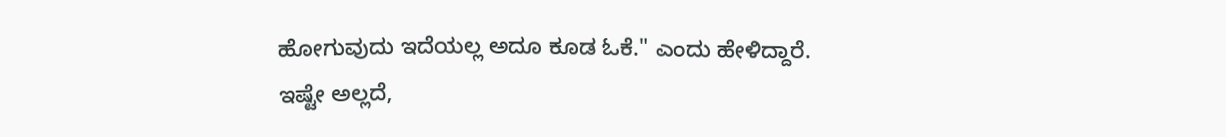ಹೋಗುವುದು ಇದೆಯಲ್ಲ ಅದೂ ಕೂಡ ಓಕೆ." ಎಂದು ಹೇಳಿದ್ದಾರೆ.
ಇಷ್ಟೇ ಅಲ್ಲದೆ,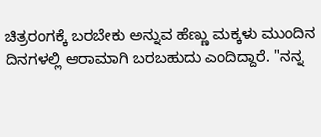ಚಿತ್ರರಂಗಕ್ಕೆ ಬರಬೇಕು ಅನ್ನುವ ಹೆಣ್ಣು ಮಕ್ಕಳು ಮುಂದಿನ ದಿನಗಳಲ್ಲಿ ಆರಾಮಾಗಿ ಬರಬಹುದು ಎಂದಿದ್ದಾರೆ. "ನನ್ನ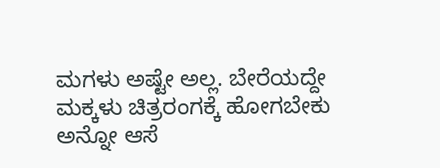ಮಗಳು ಅಷ್ಟೇ ಅಲ್ಲ. ಬೇರೆಯದ್ದೇ ಮಕ್ಕಳು ಚಿತ್ರರಂಗಕ್ಕೆ ಹೋಗಬೇಕು ಅನ್ನೋ ಆಸೆ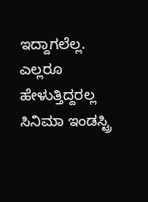ಇದ್ದಾಗಲೆಲ್ಲ. ಎಲ್ಲರೂ ಹೇಳುತ್ತಿದ್ದರಲ್ಲ ಸಿನಿಮಾ ಇಂಡಸ್ಟ್ರಿ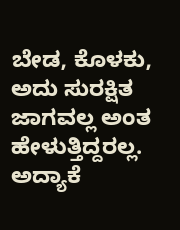ಬೇಡ, ಕೊಳಕು, ಅದು ಸುರಕ್ಷಿತ ಜಾಗವಲ್ಲ ಅಂತ ಹೇಳುತ್ತಿದ್ದರಲ್ಲ. ಅದ್ಯಾಕೆ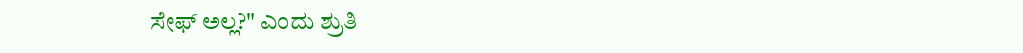ಸೇಫ್ ಅಲ್ಲ?" ಎಂದು ಶ್ರುತಿ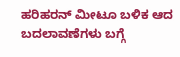ಹರಿಹರನ್ ಮೀಟೂ ಬಳಿಕ ಆದ ಬದಲಾವಣೆಗಳು ಬಗ್ಗೆ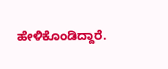ಹೇಳಿಕೊಂಡಿದ್ದಾರೆ.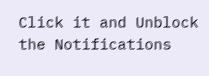Click it and Unblock the Notifications